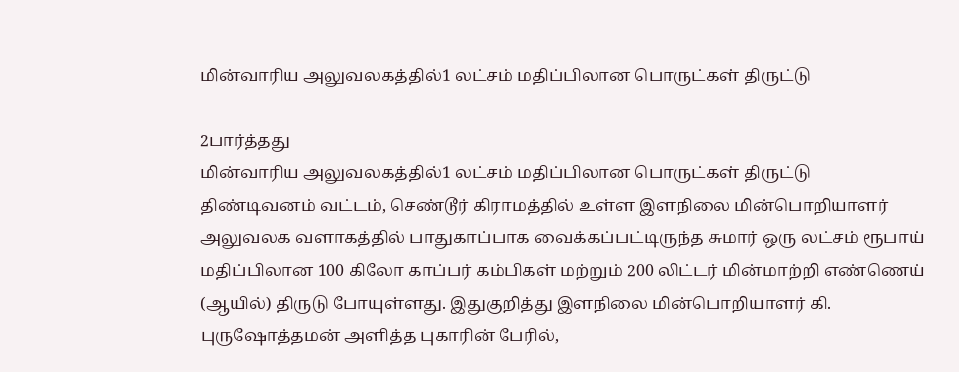மின்வாரிய அலுவலகத்தில்1 லட்சம் மதிப்பிலான பொருட்கள் திருட்டு

2பார்த்தது
மின்வாரிய அலுவலகத்தில்1 லட்சம் மதிப்பிலான பொருட்கள் திருட்டு
திண்டிவனம் வட்டம், செண்டூர் கிராமத்தில் உள்ள இளநிலை மின்பொறியாளர் அலுவலக வளாகத்தில் பாதுகாப்பாக வைக்கப்பட்டிருந்த சுமார் ஒரு லட்சம் ரூபாய் மதிப்பிலான 100 கிலோ காப்பர் கம்பிகள் மற்றும் 200 லிட்டர் மின்மாற்றி எண்ணெய் (ஆயில்) திருடு போயுள்ளது. இதுகுறித்து இளநிலை மின்பொறியாளர் கி. புருஷோத்தமன் அளித்த புகாரின் பேரில்,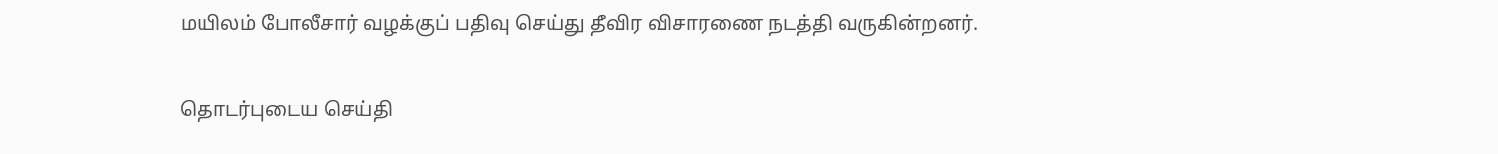மயிலம் போலீசார் வழக்குப் பதிவு செய்து தீவிர விசாரணை நடத்தி வருகின்றனர்.

தொடர்புடைய செய்தி